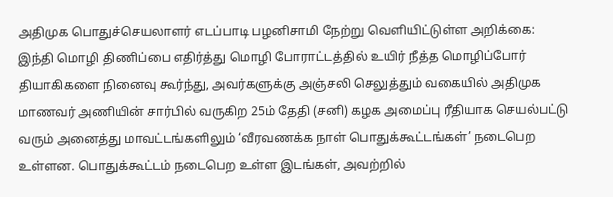அதிமுக பொதுச்செயலாளர் எடப்பாடி பழனிசாமி நேற்று வெளியிட்டுள்ள அறிக்கை: இந்தி மொழி திணிப்பை எதிர்த்து மொழி போராட்டத்தில் உயிர் நீத்த மொழிப்போர் தியாகிகளை நினைவு கூர்ந்து, அவர்களுக்கு அஞ்சலி செலுத்தும் வகையில் அதிமுக மாணவர் அணியின் சார்பில் வருகிற 25ம் தேதி (சனி) கழக அமைப்பு ரீதியாக செயல்பட்டு வரும் அனைத்து மாவட்டங்களிலும் ‘வீரவணக்க நாள் பொதுக்கூட்டங்கள்’ நடைபெற உள்ளன. பொதுக்கூட்டம் நடைபெற உள்ள இடங்கள், அவற்றில்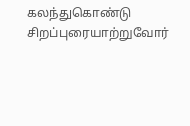கலந்துகொண்டு சிறப்புரையாற்றுவோர்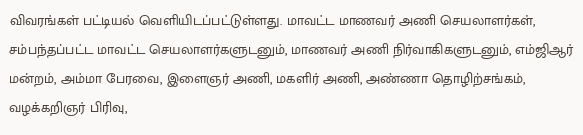விவரங்கள் பட்டியல் வெளியிடப்பட்டுள்ளது. மாவட்ட மாணவர் அணி செயலாளர்கள், சம்பந்தப்பட்ட மாவட்ட செயலாளர்களுடனும், மாணவர் அணி நிர்வாகிகளுடனும், எம்ஜிஆர் மன்றம், அம்மா பேரவை, இளைஞர் அணி, மகளிர் அணி, அண்ணா தொழிற்சங்கம், வழக்கறிஞர் பிரிவு,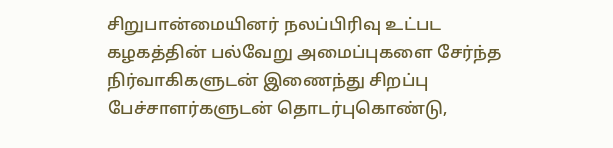சிறுபான்மையினர் நலப்பிரிவு உட்பட கழகத்தின் பல்வேறு அமைப்புகளை சேர்ந்த நிர்வாகிகளுடன் இணைந்து சிறப்பு பேச்சாளர்களுடன் தொடர்புகொண்டு,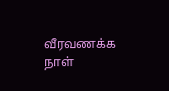வீரவணக்க நாள்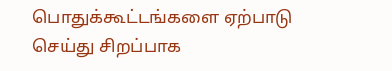பொதுக்கூட்டங்களை ஏற்பாடு செய்து சிறப்பாக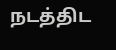நடத்திட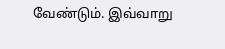வேண்டும். இவ்வாறு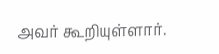அவர் கூறியுள்ளார்.